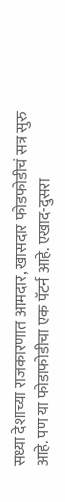सध्या देशाच्या राजकारणात आमदार, खासदार फोडफोडीचं सत्र सुरु आहे. पण या फोडाफोडीचा एक पॅटर्न आहे. एखाद-दुसरा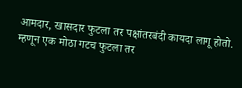आमदार, खासदार फुटला तर पक्षांतरबंदी कायदा लागू होतो. म्हणून एक मोठा गटच फुटला तर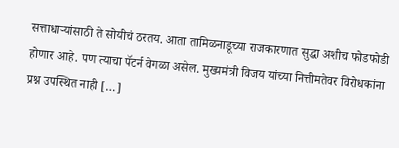सत्ताधाऱ्यांसाठी ते सोयीचं ठरतय. आता तामिळनाडूच्या राजकारणात सुद्धा अशीच फोडफोडी होणार आहे. पण त्याचा पॅटर्न वेगळा असेल. मुख्यमंत्री विजय यांच्या नित्तीमतेवर विरोधकांना प्रश्न उपस्थित नाही […]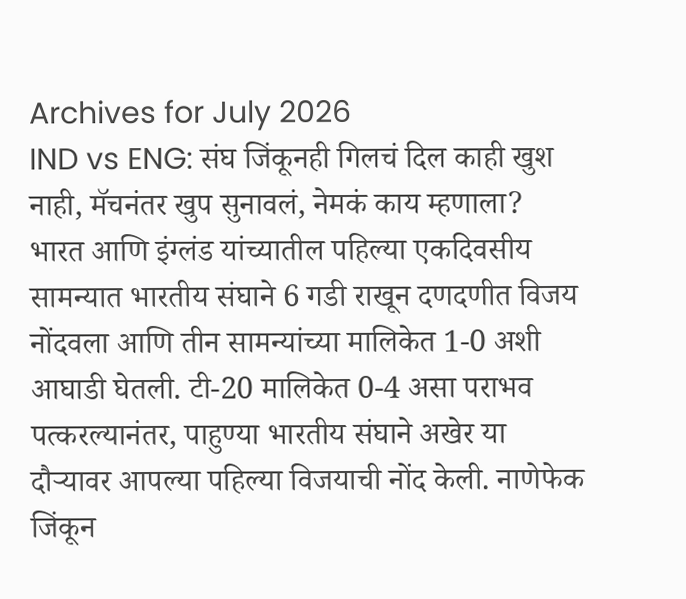Archives for July 2026
IND vs ENG: संघ जिंकूनही गिलचं दिल काही खुश नाही, मॅचनंतर खुप सुनावलं, नेमकं काय म्हणाला?
भारत आणि इंग्लंड यांच्यातील पहिल्या एकदिवसीय सामन्यात भारतीय संघाने 6 गडी राखून दणदणीत विजय नोंदवला आणि तीन सामन्यांच्या मालिकेत 1-0 अशी आघाडी घेतली. टी-20 मालिकेत 0-4 असा पराभव पत्करल्यानंतर, पाहुण्या भारतीय संघाने अखेर या दौऱ्यावर आपल्या पहिल्या विजयाची नोंद केली. नाणेफेक जिंकून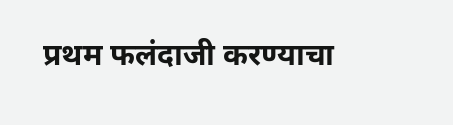प्रथम फलंदाजी करण्याचा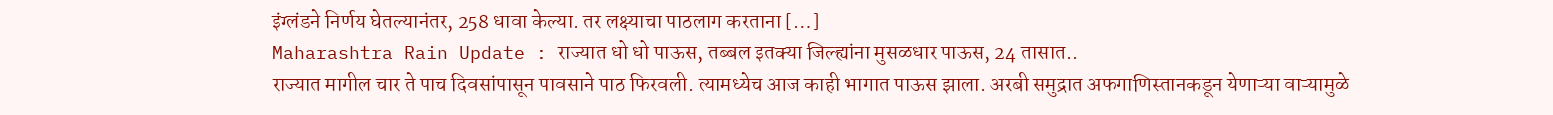इंग्लंडने निर्णय घेतल्यानंतर, 258 धावा केल्या. तर लक्ष्याचा पाठलाग करताना […]
Maharashtra Rain Update : राज्यात धो धो पाऊस, तब्बल इतक्या जिल्ह्यांना मुसळधार पाऊस, 24 तासात..
राज्यात मागील चार ते पाच दिवसांपासून पावसाने पाठ फिरवली. त्यामध्येच आज काही भागात पाऊस झाला. अरबी समुद्रात अफगाणिस्तानकडून येणाऱ्या वाऱ्यामुळे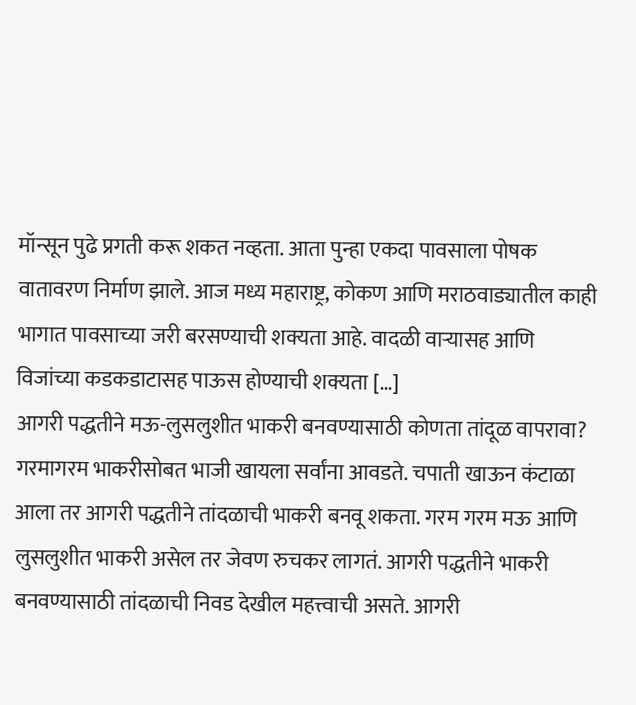मॉन्सून पुढे प्रगती करू शकत नव्हता. आता पुन्हा एकदा पावसाला पोषक वातावरण निर्माण झाले. आज मध्य महाराष्ट्र, कोकण आणि मराठवाड्यातील काही भागात पावसाच्या जरी बरसण्याची शक्यता आहे. वादळी वाऱ्यासह आणि विजांच्या कडकडाटासह पाऊस होण्याची शक्यता […]
आगरी पद्धतीने मऊ-लुसलुशीत भाकरी बनवण्यासाठी कोणता तांदूळ वापरावा?
गरमागरम भाकरीसोबत भाजी खायला सर्वांना आवडते. चपाती खाऊन कंटाळा आला तर आगरी पद्धतीने तांदळाची भाकरी बनवू शकता. गरम गरम मऊ आणि लुसलुशीत भाकरी असेल तर जेवण रुचकर लागतं. आगरी पद्धतीने भाकरी बनवण्यासाठी तांदळाची निवड देखील महत्त्वाची असते. आगरी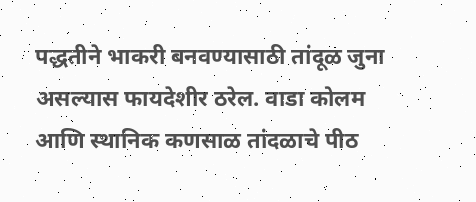पद्धतीने भाकरी बनवण्यासाठी तांदूळ जुना असल्यास फायदेशीर ठरेल. वाडा कोलम आणि स्थानिक कणसाळ तांदळाचे पीठ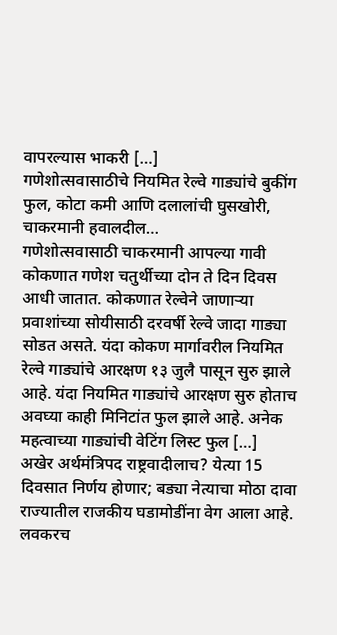वापरल्यास भाकरी […]
गणेशोत्सवासाठीचे नियमित रेल्वे गाड्यांचे बुकींग फुल, कोटा कमी आणि दलालांची घुसखोरी, चाकरमानी हवालदील…
गणेशोत्सवासाठी चाकरमानी आपल्या गावी कोकणात गणेश चतुर्थीच्या दोन ते दिन दिवस आधी जातात. कोकणात रेल्वेने जाणाऱ्या प्रवाशांच्या सोयीसाठी दरवर्षी रेल्वे जादा गाड्या सोडत असते. यंदा कोकण मार्गावरील नियमित रेल्वे गाड्यांचे आरक्षण १३ जुलै पासून सुरु झाले आहे. यंदा नियमित गाड्यांचे आरक्षण सुरु होताच अवघ्या काही मिनिटांत फुल झाले आहे. अनेक महत्वाच्या गाड्यांची वेटिंग लिस्ट फुल […]
अखेर अर्थमंत्रिपद राष्ट्रवादीलाच? येत्या 15 दिवसात निर्णय होणार; बड्या नेत्याचा मोठा दावा
राज्यातील राजकीय घडामोडींना वेग आला आहे. लवकरच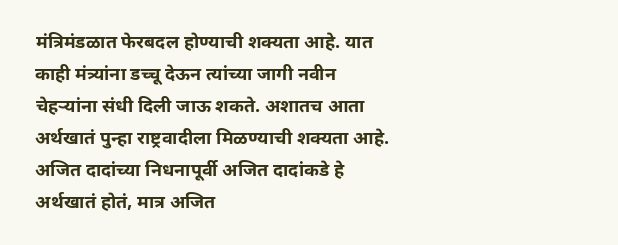मंत्रिमंडळात फेरबदल होण्याची शक्यता आहे. यात काही मंत्र्यांना डच्चू देऊन त्यांच्या जागी नवीन चेहऱ्यांना संधी दिली जाऊ शकते. अशातच आता अर्थखातं पुन्हा राष्ट्रवादीला मिळण्याची शक्यता आहे. अजित दादांच्या निधनापूर्वी अजित दादांकडे हे अर्थखातं होतं, मात्र अजित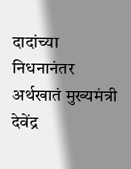दादांच्या निधनानंतर अर्थखातं मुख्यमंत्री देवेंद्र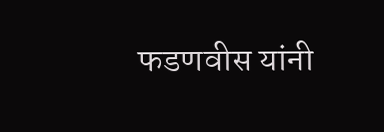फडणवीस यांनी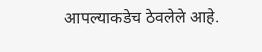आपल्याकडेच ठेवलेले आहे.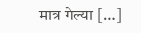मात्र गेल्या […]